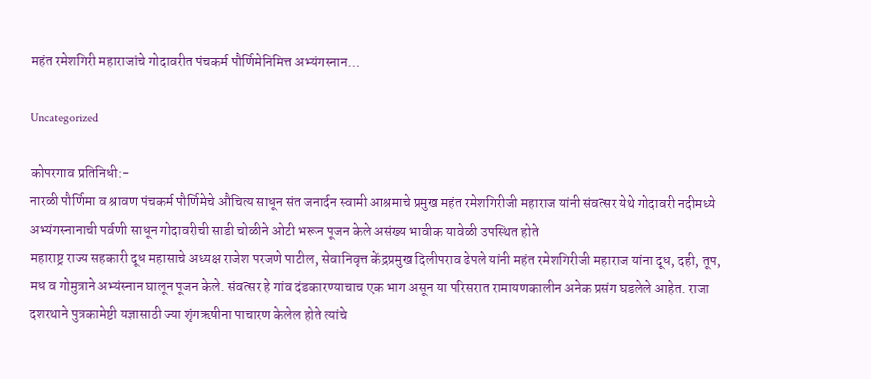महंत रमेशगिरी महाराजांचे गोदावरीत पंचकर्म पौर्णिमेनिमित्त अभ्यंगस्नान…

Uncategorized

कोपरगाव प्रतिनिधी:-
नारळी पौर्णिमा व श्रावण पंचकर्म पौर्णिमेचे औचित्य साधून संत जनार्दन स्वामी आश्रमाचे प्रमुख महंत रमेशगिरीजी महाराज यांनी संवत्सर येथे गोदावरी नदीमध्ये अभ्यंगस्नानाची पर्वणी साधून गोदावरीची साडी चोळीने ओटी भरून पूजन केले असंख्य भावीक यावेळी उपस्थित होते
महाराष्ट्र राज्य सहकारी दूध महासाचे अध्यक्ष राजेश परजणे पाटील, सेवानिवृत्त केंद्रप्रमुख दिलीपराव ढेपले यांनी महंत रमेशगिरीजी महाराज यांना दूध, दही, तूप, मध व गोमुत्राने अभ्यंस्नान घालून पूजन केले. संवत्सर हे गांव दंडकारण्याचाच एक भाग असून या परिसरात रामायणकालीन अनेक प्रसंग घडलेले आहेत. राजा दशरथाने पुत्रकामेष्टी यज्ञासाठी ज्या शृंगऋषीना पाचारण केलेल होते त्यांचे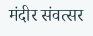मंदीर संवत्सर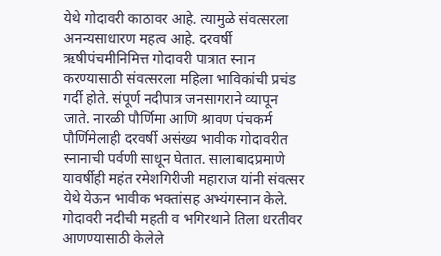येथे गोदावरी काठावर आहे. त्यामुळे संवत्सरला अनन्यसाधारण महत्व आहे. दरवर्षी ऋषीपंचमीनिमित्त गोदावरी पात्रात स्नान करण्यासाठी संवत्सरला महिला भाविकांची प्रचंड गर्दी होते. संपूर्ण नदीपात्र जनसागराने व्यापून जाते. नारळी पौर्णिमा आणि श्रावण पंचकर्म पौर्णिमेलाही दरवर्षी असंख्य भावीक गोदावरीत स्नानाची पर्वणी साधून घेतात. सालाबादप्रमाणे यावर्षीही महंत रमेशगिरीजी महाराज यांनी संवत्सर येथे येऊन भावीक भक्तांसह अभ्यंगस्नान केले. गोदावरी नदीची महती व भगिरथाने तिला धरतीवर आणण्यासाठी केलेले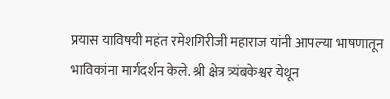प्रयास याविषयी महंत रमेशगिरीजी महाराज यांनी आपल्या भाषणातून भाविकांना मार्गदर्शन केले. श्री क्षेत्र त्र्यंबकेश्वर येथून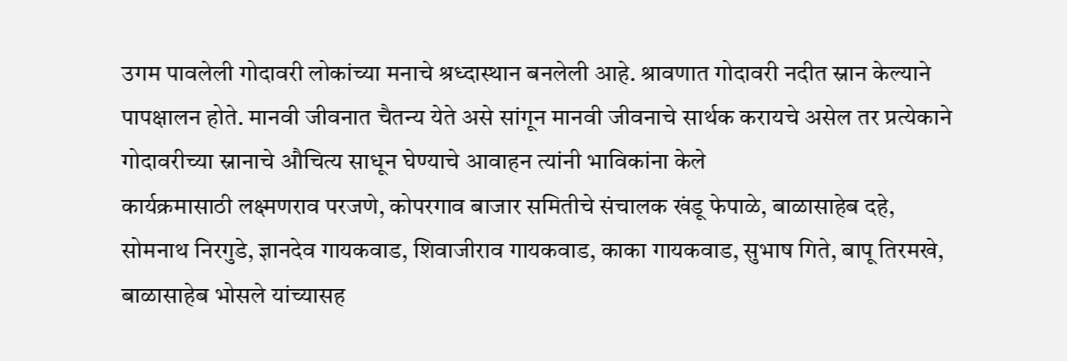उगम पावलेली गोदावरी लोकांच्या मनाचे श्रध्दास्थान बनलेली आहे. श्रावणात गोदावरी नदीत स्नान केल्याने पापक्षालन होते. मानवी जीवनात चैतन्य येते असे सांगून मानवी जीवनाचे सार्थक करायचे असेल तर प्रत्येकाने गोदावरीच्या स्नानाचे औचित्य साधून घेण्याचे आवाहन त्यांनी भाविकांना केले
कार्यक्रमासाठी लक्ष्मणराव परजणे, कोपरगाव बाजार समितीचे संचालक खंडू फेपाळे, बाळासाहेब दहे, सोमनाथ निरगुडे, ज्ञानदेव गायकवाड, शिवाजीराव गायकवाड, काका गायकवाड, सुभाष गिते, बापू तिरमखे, बाळासाहेब भोसले यांच्यासह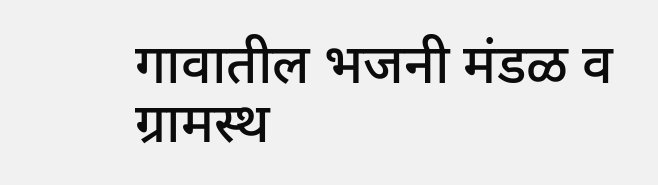गावातील भजनी मंडळ व ग्रामस्थ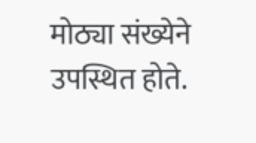मोठ्या संख्येने उपस्थित होते.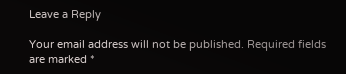Leave a Reply

Your email address will not be published. Required fields are marked *